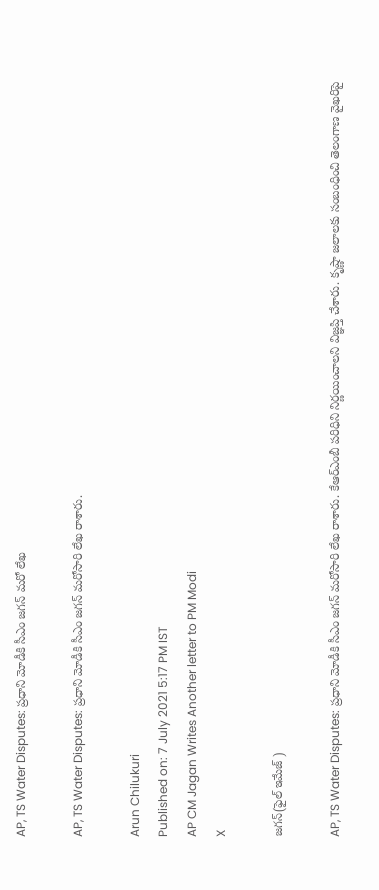AP, TS Water Disputes: ప్రధాని మోడీకి సీఎం జగన్‌ మరో లేఖ

AP, TS Water Disputes: ప్రధాని మోడీకి సీఎం జగన్‌ మరోసారి లేఖ రాశారు.

Arun Chilukuri
Published on: 7 July 2021 5:17 PM IST
AP CM Jagan Writes Another letter to PM Modi
X

జగన్‌(ఫైల్ ఇమేజ్ )

AP, TS Water Disputes: ప్రధాని మోడీకి సీఎం జగన్‌ మరోసారి లేఖ రాశారు. కేఆర్ఎంబీ పరిధిని నిర్ణయించాలని విజ్ఞప్తి చేశారు. కృష్ణా జలాలకు సంబంధించి తెలంగాణ వైఖరిపై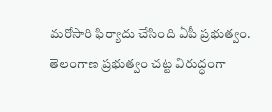మరోసారి ఫిర్యాదు చేసింది ఏపీ ప్రభుత్వం. తెలంగాణ ప్రభుత్వం చట్ట విరుద్ధంగా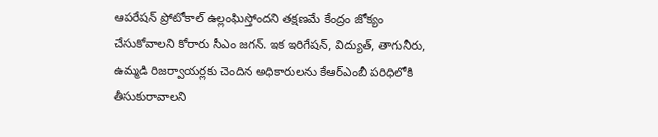ఆపరేషన్ ప్రోటోకాల్‌ ఉల్లంఘిస్తోందని తక్షణమే కేంద్రం జోక్యం చేసుకోవాలని కోరారు సీఎం జగన్. ఇక ఇరిగేషన్, విద్యుత్, తాగునీరు, ఉమ్మడి రిజర్వాయర్లకు చెందిన అధికారులను కేఆర్ఎంబీ పరిధిలోకి తీసుకురావాలని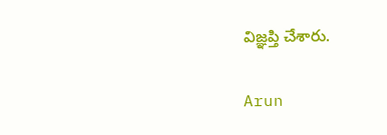విజ్ఞప్తి చేశారు.

Arun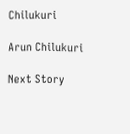Chilukuri

Arun Chilukuri

Next Story